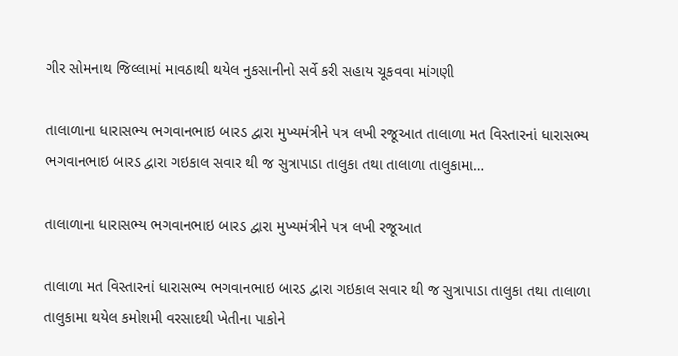ગીર સોમનાથ જિલ્લામાં માવઠાથી થયેલ નુકસાનીનો સર્વે કરી સહાય ચૂકવવા માંગણી

તાલાળાના ધારાસભ્ય ભગવાનભાઇ બારડ દ્વારા મુખ્યમંત્રીને પત્ર લખી રજૂઆત તાલાળા મત વિસ્તારનાં ધારાસભ્ય ભગવાનભાઇ બારડ દ્વારા ગઇકાલ સવાર થી જ સુત્રાપાડા તાલુકા તથા તાલાળા તાલુકામા…

તાલાળાના ધારાસભ્ય ભગવાનભાઇ બારડ દ્વારા મુખ્યમંત્રીને પત્ર લખી રજૂઆત

તાલાળા મત વિસ્તારનાં ધારાસભ્ય ભગવાનભાઇ બારડ દ્વારા ગઇકાલ સવાર થી જ સુત્રાપાડા તાલુકા તથા તાલાળા તાલુકામા થયેલ કમોશમી વરસાદથી ખેતીના પાકોને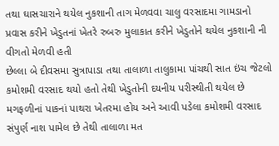તથા ઘાસચારાને થયેલ નુકશાની તાગ મેળવવા ચાલુ વરસાદમા ગામડાનો પ્રવાસ કરીને ખેડુતનાં ખેતરે રુબરુ મુલાકાત કરીને ખેડુતોને થયેલ નુકશાની ની વીગતો મેળવી હતી
છેલ્લા બે દીવસમા સુત્રાપાડા તથા તાલાળા તાલુકામા પાંચથી સાત ઇંચ જેટલો કમોશમી વરસાદ થયો હતો તેથી ખેડુતોની દયનીય પરીસ્થીતી થયેલ છે મગફળીનાં પાકનાં પાથરા ખેતરમા હોય અને આવી પડેલા કમોશમી વરસાદ સંપુર્ણ નાશ પામેલ છે તેથી તાલાળા મત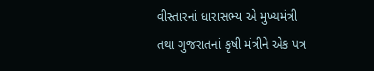વીસ્તારનાં ધારાસભ્ય એ મુખ્યમંત્રી તથા ગુજરાતનાં કૃષી મંત્રીને એક પત્ર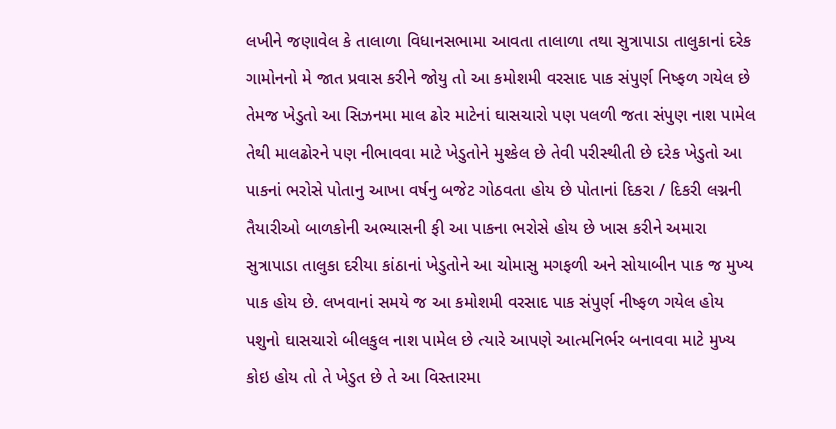લખીને જણાવેલ કે તાલાળા વિધાનસભામા આવતા તાલાળા તથા સુત્રાપાડા તાલુકાનાં દરેક ગામોનનો મે જાત પ્રવાસ કરીને જોયુ તો આ કમોશમી વરસાદ પાક સંપુર્ણ નિષ્ફળ ગયેલ છે તેમજ ખેડુતો આ સિઝનમા માલ ઢોર માટેનાં ઘાસચારો પણ પલળી જતા સંપુણ નાશ પામેલ તેથી માલઢોરને પણ નીભાવવા માટે ખેડુતોને મુશ્કેલ છે તેવી પરીસ્થીતી છે દરેક ખેડુતો આ પાકનાં ભરોસે પોતાનુ આખા વર્ષનુ બજેટ ગોઠવતા હોય છે પોતાનાં દિકરા / દિકરી લગ્નની તૈયારીઓ બાળકોની અભ્યાસની ફી આ પાકના ભરોસે હોય છે ખાસ કરીને અમારા સુત્રાપાડા તાલુકા દરીયા કાંઠાનાં ખેડુતોને આ ચોમાસુ મગફળી અને સોયાબીન પાક જ મુખ્ય પાક હોય છે. લખવાનાં સમયે જ આ કમોશમી વરસાદ પાક સંપુર્ણ નીષ્ફળ ગયેલ હોય પશુનો ઘાસચારો બીલકુલ નાશ પામેલ છે ત્યારે આપણે આત્મનિર્ભર બનાવવા માટે મુખ્ય કોઇ હોય તો તે ખેડુત છે તે આ વિસ્તારમા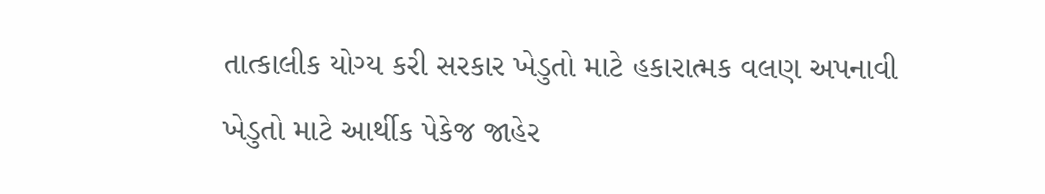તાત્કાલીક યોગ્ય કરી સરકાર ખેડુતો માટે હકારાત્મક વલણ અપનાવી ખેડુતો માટે આર્થીક પેકેજ જાહેર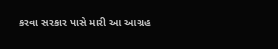કરવા સરકાર પાસે મારી આ આગ્રહ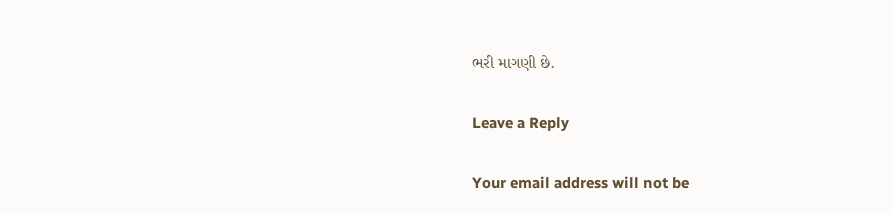ભરી માગણી છે.

Leave a Reply

Your email address will not be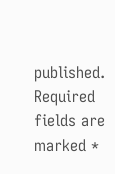published. Required fields are marked *